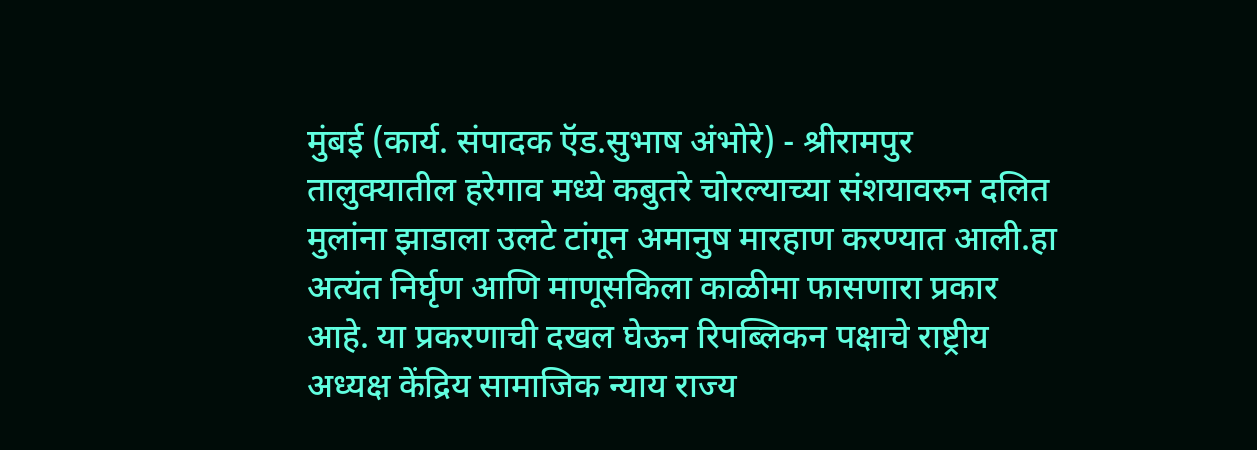मुंबई (कार्य. संपादक ऍड.सुभाष अंभोरे) - श्रीरामपुर तालुक्यातील हरेगाव मध्ये कबुतरे चोरल्याच्या संशयावरुन दलित मुलांना झाडाला उलटे टांगून अमानुष मारहाण करण्यात आली.हा अत्यंत निर्घृण आणि माणूसकिला काळीमा फासणारा प्रकार आहे. या प्रकरणाची दखल घेऊन रिपब्लिकन पक्षाचे राष्ट्रीय अध्यक्ष केंद्रिय सामाजिक न्याय राज्य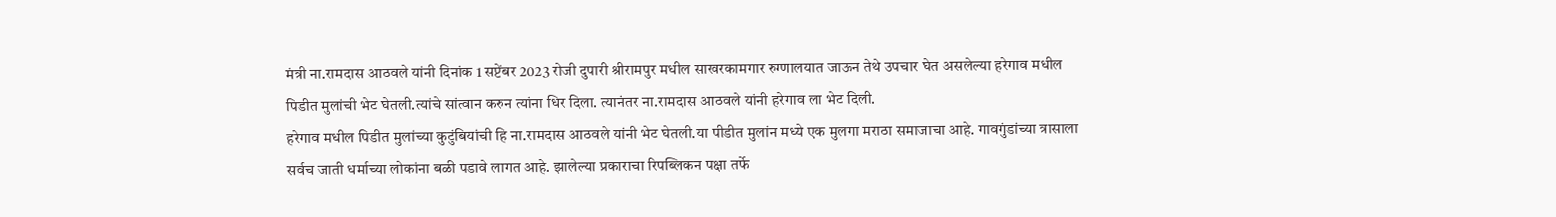मंत्री ना.रामदास आठवले यांनी दिनांक 1 सप्टेंबर 2023 रोजी दुपारी श्रीरामपुर मधील साखरकामगार रुग्णालयात जाऊन तेथे उपचार घेत असलेल्या हरेगाव मधील पिडीत मुलांची भेट घेतली.त्यांचे सांत्वान करुन त्यांना धिर दिला. त्यानंतर ना.रामदास आठवले यांनी हरेगाव ला भेट दिली.
हरेगाव मधील पिडीत मुलांच्या कुटुंबियांची हि ना.रामदास आठवले यांनी भेट घेतली.या पीडीत मुलांन मध्ये एक मुलगा मराठा समाजाचा आहे. गावगुंडांच्या त्रासाला सर्वच जाती धर्माच्या लोकांना बळी पडावे लागत आहे. झालेल्या प्रकाराचा रिपब्लिकन पक्षा तर्फे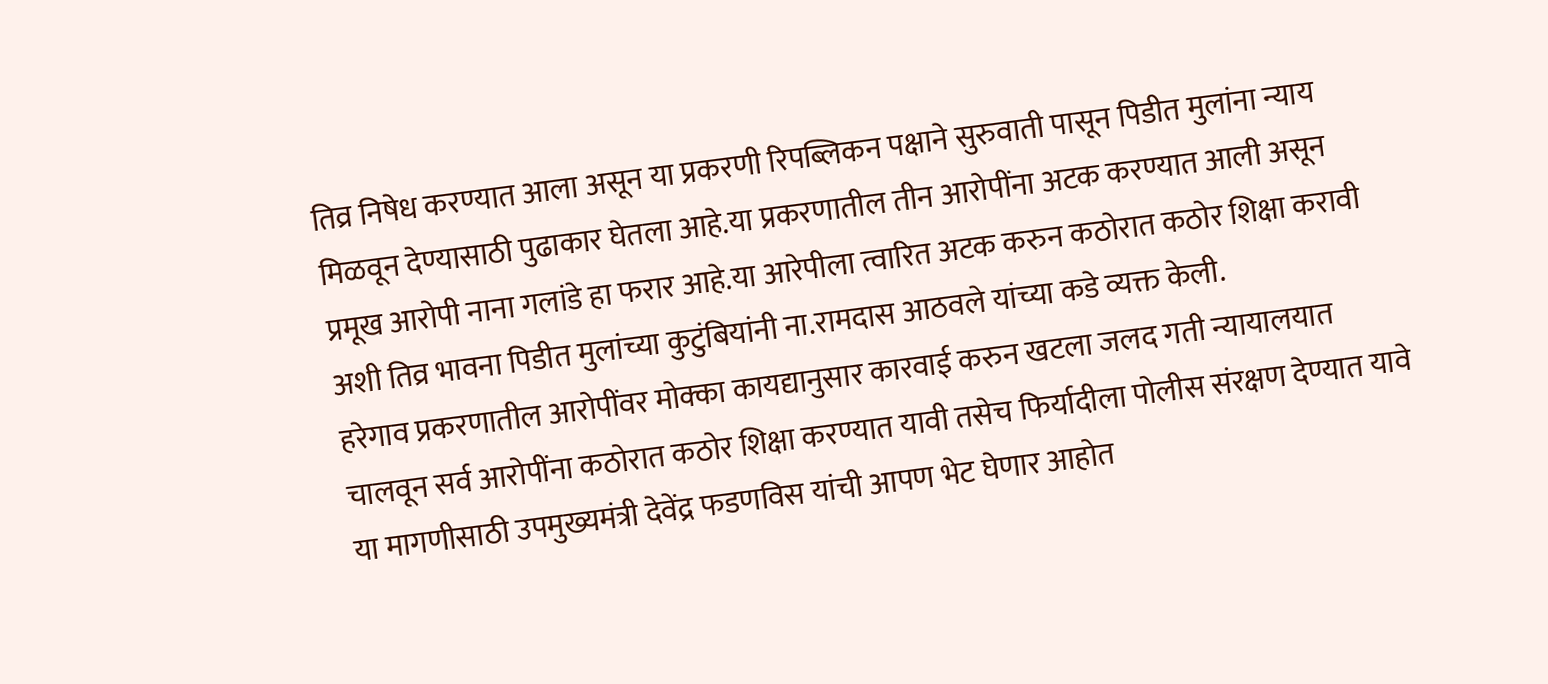तिव्र निषेध करण्यात आला असून या प्रकरणी रिपब्लिकन पक्षाने सुरुवाती पासून पिडीत मुलांना न्याय मिळवून देण्यासाठी पुढाकार घेतला आहे.या प्रकरणातील तीन आरोपींना अटक करण्यात आली असून प्रमूख आरोपी नाना गलांडे हा फरार आहे.या आरेपीला त्वारित अटक करुन कठोरात कठोर शिक्षा करावी अशी तिव्र भावना पिडीत मुलांच्या कुटुंबियांनी ना.रामदास आठवले यांच्या कडे व्यक्त केली.
हरेगाव प्रकरणातील आरोपींवर मोक्का कायद्यानुसार कारवाई करुन खटला जलद गती न्यायालयात चालवून सर्व आरोपींना कठोरात कठोर शिक्षा करण्यात यावी तसेच फिर्यादीला पोलीस संरक्षण देण्यात यावे या मागणीसाठी उपमुख्यमंत्री देवेंद्र फडणविस यांची आपण भेट घेणार आहोत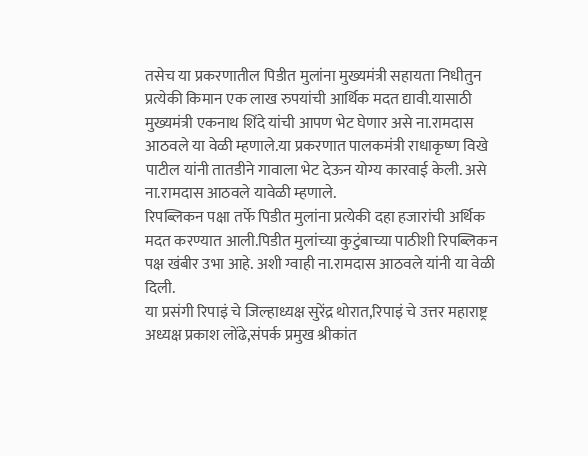तसेच या प्रकरणातील पिडीत मुलांना मुख्यमंत्री सहायता निधीतुन प्रत्येकी किमान एक लाख रुपयांची आर्थिक मदत द्यावी.यासाठी मुख्यमंत्री एकनाथ शिंदे यांची आपण भेट घेणार असे ना.रामदास आठवले या वेळी म्हणाले.या प्रकरणात पालकमंत्री राधाकृष्ण विखे पाटील यांनी तातडीने गावाला भेट देऊन योग्य कारवाई केली. असे ना.रामदास आठवले यावेळी म्हणाले.
रिपब्लिकन पक्षा तर्फे पिडीत मुलांना प्रत्येकी दहा हजारांची अर्थिक मदत करण्यात आली.पिडीत मुलांच्या कुटुंबाच्या पाठीशी रिपब्लिकन पक्ष खंबीर उभा आहे. अशी ग्वाही ना.रामदास आठवले यांनी या वेळी दिली.
या प्रसंगी रिपाइं चे जिल्हाध्यक्ष सुरेंद्र थोरात,रिपाइं चे उत्तर महाराष्ट्र अध्यक्ष प्रकाश लोंढे,संपर्क प्रमुख श्रीकांत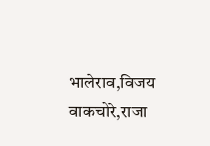भालेराव,विजय वाकचोरे,राजा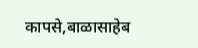कापसे,बाळासाहेब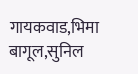गायकवाड,भिमा बागूल,सुनिल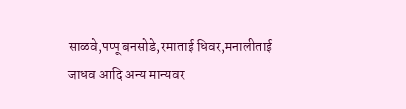साळवे,पप्पू बनसोडे,रमाताई धिवर,मनालीताई जाधव आदि अन्य मान्यवर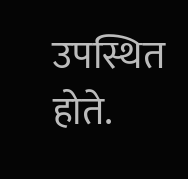उपस्थित होते.